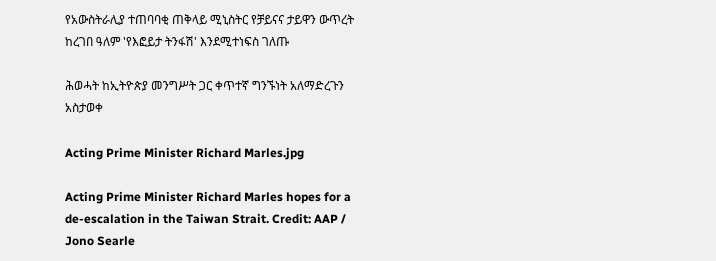የአውስትራሊያ ተጠባባቂ ጠቅላይ ሚኒስትር የቻይናና ታይዋን ውጥረት ከረገበ ዓለም 'የእፎይታ ትንፋሽ' እንደሚተነፍስ ገለጡ

ሕወሓት ከኢትዮጵያ መንግሥት ጋር ቀጥተኛ ግንኙነት አለማድረጉን አስታወቀ

Acting Prime Minister Richard Marles.jpg

Acting Prime Minister Richard Marles hopes for a de-escalation in the Taiwan Strait. Credit: AAP / Jono Searle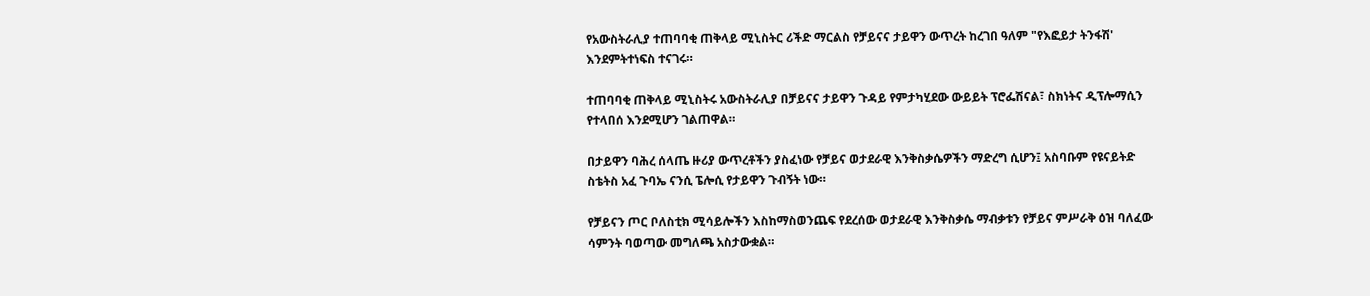የአውስትራሊያ ተጠባባቂ ጠቅላይ ሚኒስትር ሪችድ ማርልስ የቻይናና ታይዋን ውጥረት ከረገበ ዓለም "የእፎይታ ትንፋሽ' እንደምትተነፍስ ተናገሩ።

ተጠባባቂ ጠቅላይ ሚኒስትሩ አውስትራሊያ በቻይናና ታይዋን ጉዳይ የምታካሂደው ውይይት ፕሮፌሽናል፣ ስክነትና ዲፕሎማሲን የተላበሰ እንደሚሆን ገልጠዋል።

በታይዋን ባሕረ ሰላጤ ዙሪያ ውጥረቶችን ያስፈነው የቻይና ወታደራዊ እንቅስቃሴዎችን ማድረግ ሲሆን፤ አስባቡም የዩናይትድ ስቴትስ አፈ ጉባኤ ናንሲ ፔሎሲ የታይዋን ጉብኝት ነው።

የቻይናን ጦር ቦለስቲክ ሚሳይሎችን እስከማስወንጨፍ የደረሰው ወታደራዊ እንቅስቃሴ ማብቃቱን የቻይና ምሥራቅ ዕዝ ባለፈው ሳምንት ባወጣው መግለጫ አስታውቋል።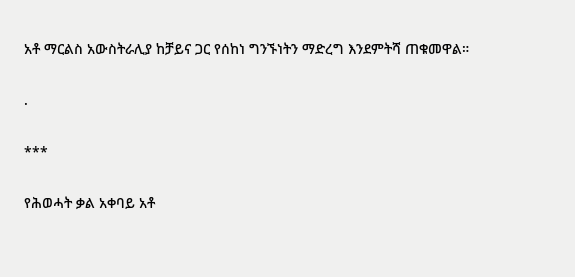አቶ ማርልስ አውስትራሊያ ከቻይና ጋር የሰከነ ግንኙነትን ማድረግ እንደምትሻ ጠቁመዋል።

.

***

የሕወሓት ቃል አቀባይ አቶ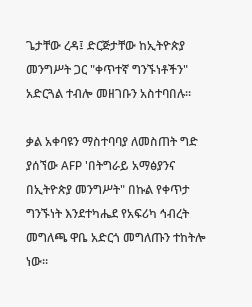ጌታቸው ረዳ፤ ድርጅታቸው ከኢትዮጵያ መንግሥት ጋር "ቀጥተኛ ግንኙነቶችን" አድርጓል ተብሎ መዘገቡን አስተባበሉ።

ቃል አቀባዩን ማስተባባያ ለመስጠት ግድ ያሰኘው AFP 'በትግራይ አማፅያንና በኢትዮጵያ መንግሥት" በኩል የቀጥታ ግንኙነት እንደተካሔደ የአፍሪካ ኅብረት መግለጫ ዋቤ አድርጎ መግለጡን ተከትሎ ነው።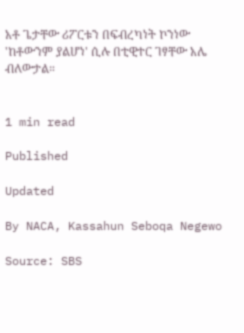አቶ ጌታቸው ሪፖርቱን በፍብረካነት ኮንነው 'ከቶውንም ያልሆነ' ሲሉ በቲዊተር ገፃቸው አሌ ብለውታል።


1 min read

Published

Updated

By NACA, Kassahun Seboqa Negewo

Source: SBS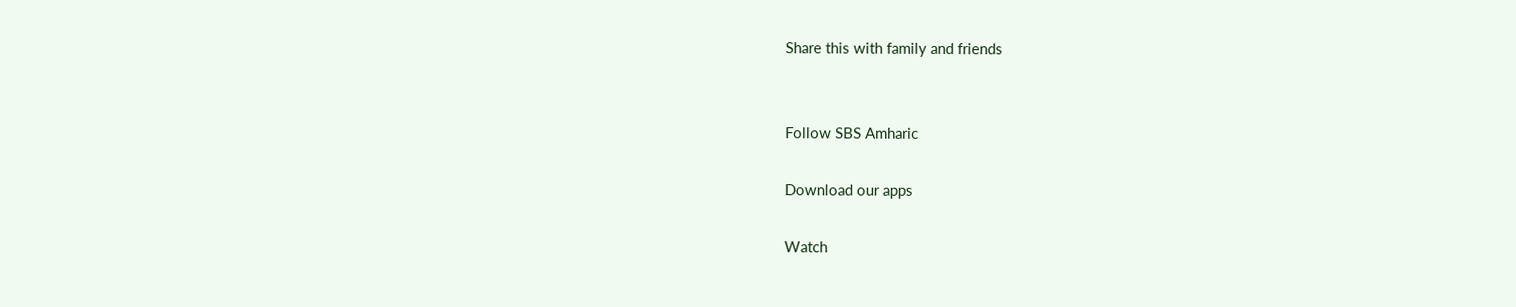Share this with family and friends


Follow SBS Amharic

Download our apps

Watch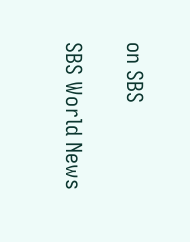on SBS

SBS World News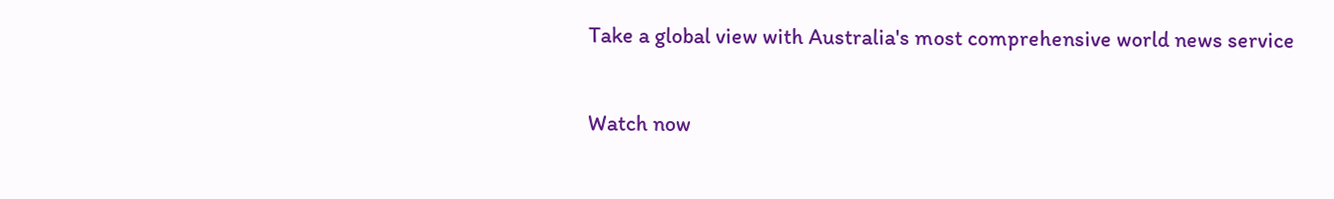Take a global view with Australia's most comprehensive world news service

Watch now